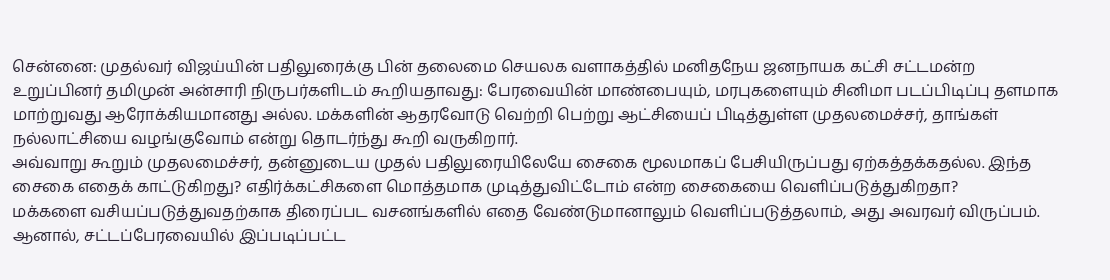சென்னை: முதல்வர் விஜய்யின் பதிலுரைக்கு பின் தலைமை செயலக வளாகத்தில் மனிதநேய ஜனநாயக கட்சி சட்டமன்ற உறுப்பினர் தமிமுன் அன்சாரி நிருபர்களிடம் கூறியதாவது: பேரவையின் மாண்பையும், மரபுகளையும் சினிமா படப்பிடிப்பு தளமாக மாற்றுவது ஆரோக்கியமானது அல்ல. மக்களின் ஆதரவோடு வெற்றி பெற்று ஆட்சியைப் பிடித்துள்ள முதலமைச்சர், தாங்கள் நல்லாட்சியை வழங்குவோம் என்று தொடர்ந்து கூறி வருகிறார்.
அவ்வாறு கூறும் முதலமைச்சர், தன்னுடைய முதல் பதிலுரையிலேயே சைகை மூலமாகப் பேசியிருப்பது ஏற்கத்தக்கதல்ல. இந்த சைகை எதைக் காட்டுகிறது? எதிர்க்கட்சிகளை மொத்தமாக முடித்துவிட்டோம் என்ற சைகையை வெளிப்படுத்துகிறதா?
மக்களை வசியப்படுத்துவதற்காக திரைப்பட வசனங்களில் எதை வேண்டுமானாலும் வெளிப்படுத்தலாம், அது அவரவர் விருப்பம். ஆனால், சட்டப்பேரவையில் இப்படிப்பட்ட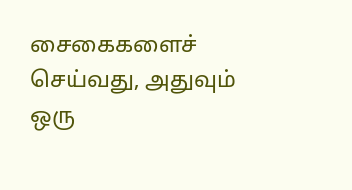சைகைகளைச் செய்வது, அதுவும் ஒரு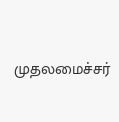முதலமைச்சர்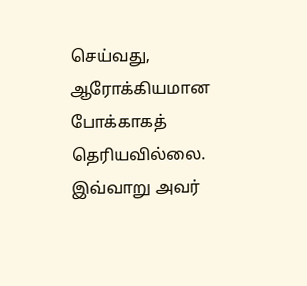செய்வது, ஆரோக்கியமான போக்காகத் தெரியவில்லை. இவ்வாறு அவர்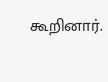கூறினார்.